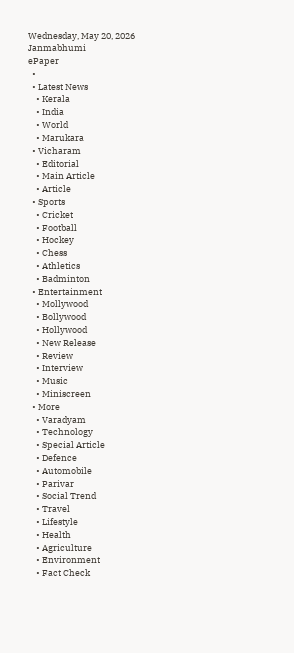Wednesday, May 20, 2026
Janmabhumi
ePaper
  •
  • Latest News
    • Kerala
    • India
    • World
    • Marukara
  • Vicharam
    • Editorial
    • Main Article
    • Article
  • Sports
    • Cricket
    • Football
    • Hockey
    • Chess
    • Athletics
    • Badminton
  • Entertainment
    • Mollywood
    • Bollywood
    • Hollywood
    • New Release
    • Review
    • Interview
    • Music
    • Miniscreen
  • More
    • Varadyam
    • Technology
    • Special Article
    • Defence
    • Automobile
    • Parivar
    • Social Trend
    • Travel
    • Lifestyle
    • Health
    • Agriculture
    • Environment
    • Fact Check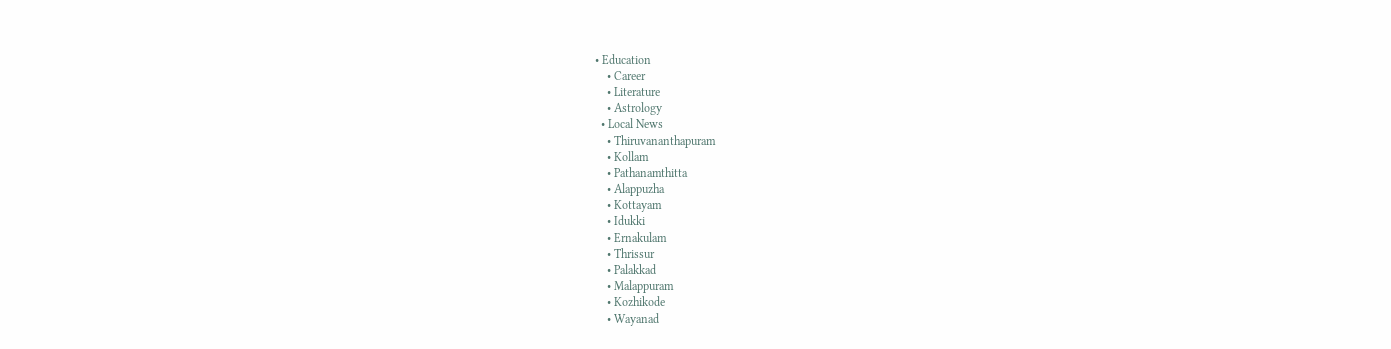• Education
    • Career
    • Literature
    • Astrology
  • Local News
    • Thiruvananthapuram
    • Kollam
    • Pathanamthitta
    • Alappuzha
    • Kottayam
    • Idukki
    • Ernakulam
    • Thrissur
    • Palakkad
    • Malappuram
    • Kozhikode
    • Wayanad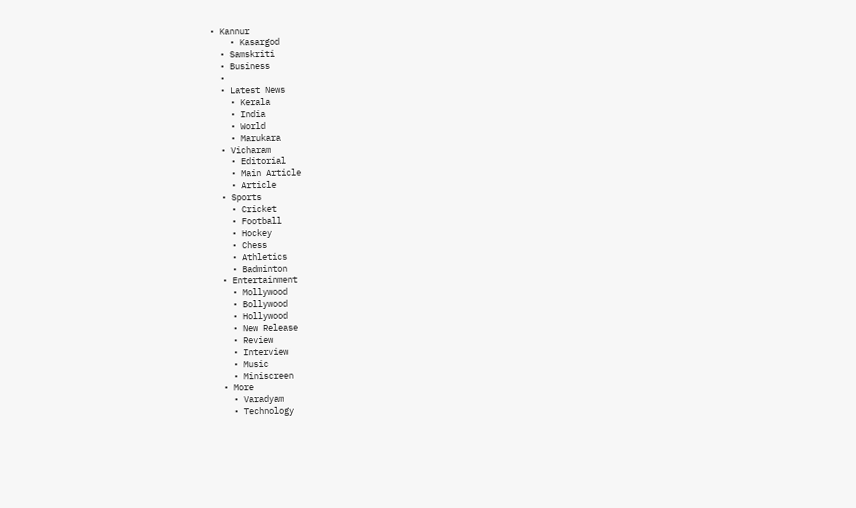• Kannur
    • Kasargod
  • Samskriti
  • Business
  •
  • Latest News
    • Kerala
    • India
    • World
    • Marukara
  • Vicharam
    • Editorial
    • Main Article
    • Article
  • Sports
    • Cricket
    • Football
    • Hockey
    • Chess
    • Athletics
    • Badminton
  • Entertainment
    • Mollywood
    • Bollywood
    • Hollywood
    • New Release
    • Review
    • Interview
    • Music
    • Miniscreen
  • More
    • Varadyam
    • Technology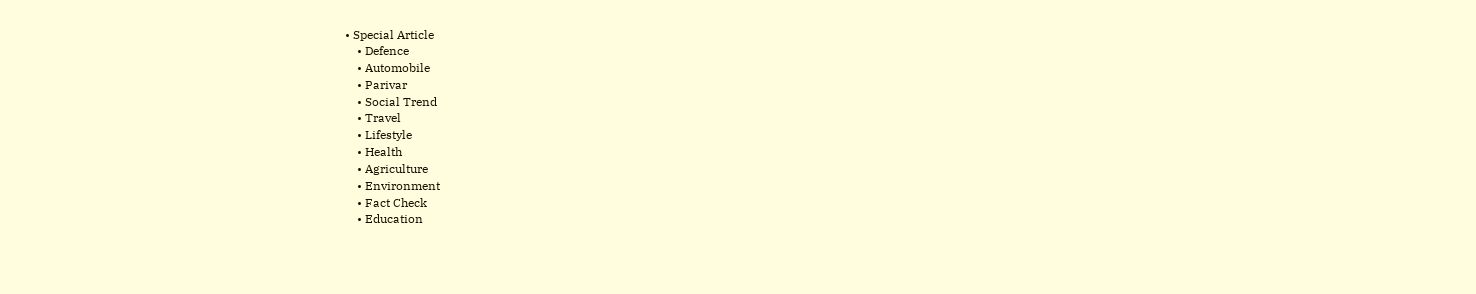• Special Article
    • Defence
    • Automobile
    • Parivar
    • Social Trend
    • Travel
    • Lifestyle
    • Health
    • Agriculture
    • Environment
    • Fact Check
    • Education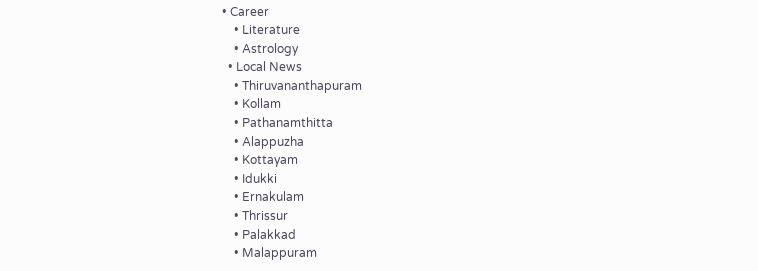• Career
    • Literature
    • Astrology
  • Local News
    • Thiruvananthapuram
    • Kollam
    • Pathanamthitta
    • Alappuzha
    • Kottayam
    • Idukki
    • Ernakulam
    • Thrissur
    • Palakkad
    • Malappuram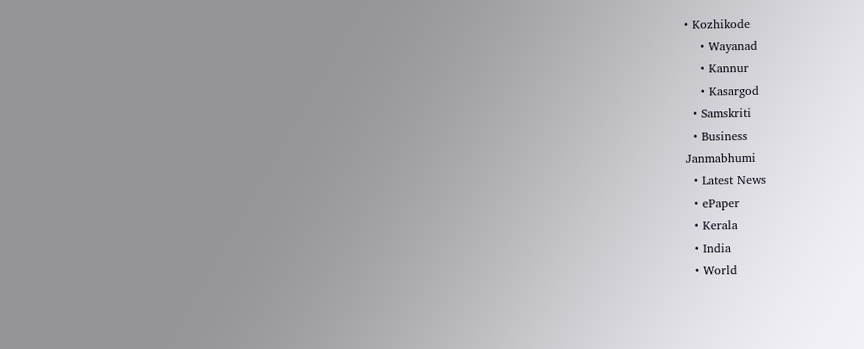• Kozhikode
    • Wayanad
    • Kannur
    • Kasargod
  • Samskriti
  • Business
Janmabhumi
  • Latest News
  • ePaper
  • Kerala
  • India
  • World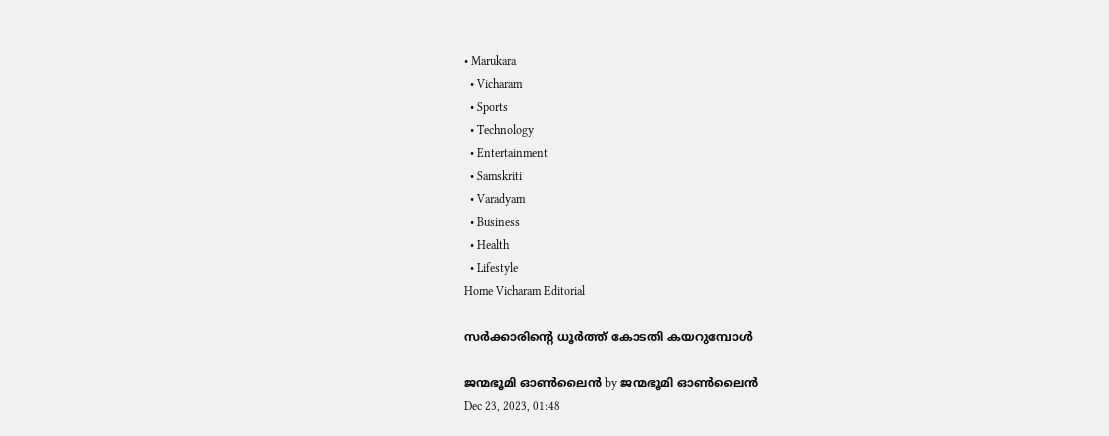• Marukara
  • Vicharam
  • Sports
  • Technology
  • Entertainment
  • Samskriti
  • Varadyam
  • Business
  • Health
  • Lifestyle
Home Vicharam Editorial

സര്‍ക്കാരിന്റെ ധൂര്‍ത്ത് കോടതി കയറുമ്പോള്‍

ജന്മഭൂമി ഓണ്‍ലൈന്‍ by ജന്മഭൂമി ഓണ്‍ലൈന്‍
Dec 23, 2023, 01:48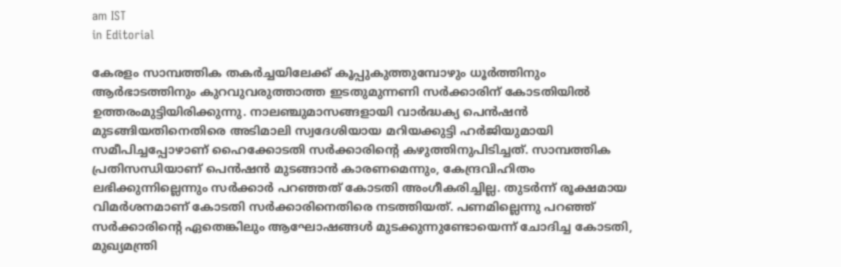am IST
in Editorial

കേരളം സാമ്പത്തിക തകര്‍ച്ചയിലേക്ക് കൂപ്പുകുത്തുമ്പോഴും ധൂര്‍ത്തിനും ആര്‍ഭാടത്തിനും കുറവുവരുത്താത്ത ഇടതുമുന്നണി സര്‍ക്കാരിന് കോടതിയില്‍ ഉത്തരംമുട്ടിയിരിക്കുന്നു. നാലഞ്ചുമാസങ്ങളായി വാര്‍ദ്ധക്യ പെന്‍ഷന്‍ മുടങ്ങിയതിനെതിരെ അടിമാലി സ്വദേശിയായ മറിയക്കുട്ടി ഹര്‍ജിയുമായി സമീപിച്ചപ്പോഴാണ് ഹൈക്കോടതി സര്‍ക്കാരിന്റെ കഴുത്തിനുപിടിച്ചത്. സാമ്പത്തിക പ്രതിസന്ധിയാണ് പെന്‍ഷന്‍ മുടങ്ങാന്‍ കാരണമെന്നും, കേന്ദ്രവിഹിതം ലഭിക്കുന്നില്ലെന്നും സര്‍ക്കാര്‍ പറഞ്ഞത് കോടതി അംഗീകരിച്ചില്ല. തുടര്‍ന്ന് രൂക്ഷമായ വിമര്‍ശനമാണ് കോടതി സര്‍ക്കാരിനെതിരെ നടത്തിയത്. പണമില്ലെന്നു പറഞ്ഞ് സര്‍ക്കാരിന്റെ ഏതെങ്കിലും ആഘോഷങ്ങള്‍ മുടക്കുന്നുണ്ടോയെന്ന് ചോദിച്ച കോടതി, മുഖ്യമന്ത്രി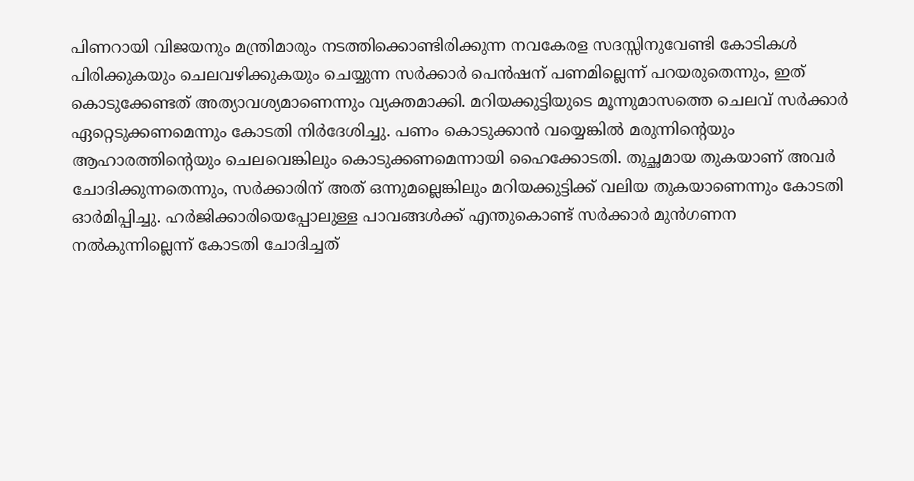പിണറായി വിജയനും മന്ത്രിമാരും നടത്തിക്കൊണ്ടിരിക്കുന്ന നവകേരള സദസ്സിനുവേണ്ടി കോടികള്‍ പിരിക്കുകയും ചെലവഴിക്കുകയും ചെയ്യുന്ന സര്‍ക്കാര്‍ പെന്‍ഷന് പണമില്ലെന്ന് പറയരുതെന്നും, ഇത് കൊടുക്കേണ്ടത് അത്യാവശ്യമാണെന്നും വ്യക്തമാക്കി. മറിയക്കുട്ടിയുടെ മൂന്നുമാസത്തെ ചെലവ് സര്‍ക്കാര്‍ ഏറ്റെടുക്കണമെന്നും കോടതി നിര്‍ദേശിച്ചു. പണം കൊടുക്കാന്‍ വയ്യെങ്കില്‍ മരുന്നിന്റെയും ആഹാരത്തിന്റെയും ചെലവെങ്കിലും കൊടുക്കണമെന്നായി ഹൈക്കോടതി. തുച്ഛമായ തുകയാണ് അവര്‍ ചോദിക്കുന്നതെന്നും, സര്‍ക്കാരിന് അത് ഒന്നുമല്ലെങ്കിലും മറിയക്കുട്ടിക്ക് വലിയ തുകയാണെന്നും കോടതി ഓര്‍മിപ്പിച്ചു. ഹര്‍ജിക്കാരിയെപ്പോലുള്ള പാവങ്ങള്‍ക്ക് എന്തുകൊണ്ട് സര്‍ക്കാര്‍ മുന്‍ഗണന നല്‍കുന്നില്ലെന്ന് കോടതി ചോദിച്ചത്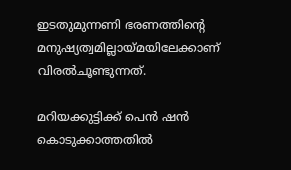ഇടതുമുന്നണി ഭരണത്തിന്റെ മനുഷ്യത്വമില്ലായ്‌മയിലേക്കാണ് വിരല്‍ചൂണ്ടുന്നത്.

മറിയക്കുട്ടിക്ക് പെന്‍ ഷന്‍ കൊടുക്കാത്തതില്‍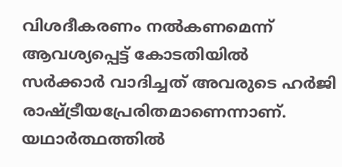വിശദീകരണം നല്‍കണമെന്ന് ആവശ്യപ്പെട്ട് കോടതിയില്‍ സര്‍ക്കാര്‍ വാദിച്ചത് അവരുടെ ഹര്‍ജി രാഷ്‌ട്രീയപ്രേരിതമാണെന്നാണ്. യഥാര്‍ത്ഥത്തില്‍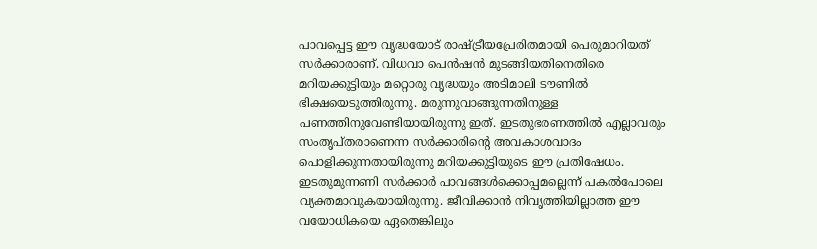പാവപ്പെട്ട ഈ വൃദ്ധയോട് രാഷ്‌ട്രീയപ്രേരിതമായി പെരുമാറിയത് സര്‍ക്കാരാണ്. വിധവാ പെന്‍ഷന്‍ മുടങ്ങിയതിനെതിരെ മറിയക്കുട്ടിയും മറ്റൊരു വൃദ്ധയും അടിമാലി ടൗണില്‍ ഭിക്ഷയെടുത്തിരുന്നു. മരുന്നുവാങ്ങുന്നതിനുള്ള പണത്തിനുവേണ്ടിയായിരുന്നു ഇത്. ഇടതുഭരണത്തില്‍ എല്ലാവരും സംതൃപ്തരാണെന്ന സര്‍ക്കാരിന്റെ അവകാശവാദം പൊളിക്കുന്നതായിരുന്നു മറിയക്കുട്ടിയുടെ ഈ പ്രതിഷേധം. ഇടതുമുന്നണി സര്‍ക്കാര്‍ പാവങ്ങള്‍ക്കൊപ്പമല്ലെന്ന് പകല്‍പോലെ വ്യക്തമാവുകയായിരുന്നു. ജീവിക്കാന്‍ നിവൃത്തിയില്ലാത്ത ഈ വയോധികയെ ഏതെങ്കിലും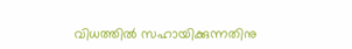വിധത്തില്‍ സഹായിക്കുന്നതിനു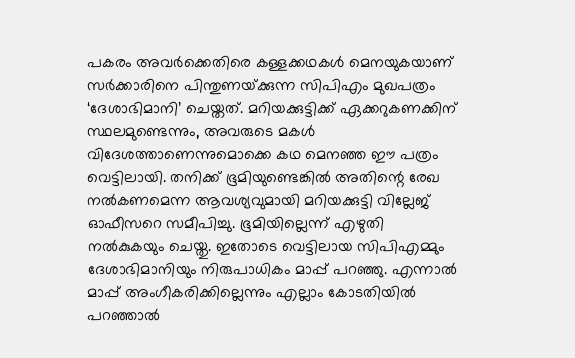പകരം അവര്‍ക്കെതിരെ കള്ളക്കഥകള്‍ മെനയുകയാണ് സര്‍ക്കാരിനെ പിന്തുണയ്‌ക്കുന്ന സിപിഎം മുഖപത്രം ‘ദേശാഭിമാനി’ ചെയ്തത്. മറിയക്കുട്ടിക്ക് ഏക്കറുകണക്കിന് സ്ഥലമുണ്ടെന്നും, അവരുടെ മകള്‍ വിദേശത്താണെന്നുമൊക്കെ കഥ മെനഞ്ഞ ഈ പത്രം വെട്ടിലായി. തനിക്ക് ഭൂമിയുണ്ടെങ്കില്‍ അതിന്റെ രേഖ നല്‍കണമെന്ന ആവശ്യവുമായി മറിയക്കുട്ടി വില്ലേജ് ഓഫീസറെ സമീപിച്ചു. ഭൂമിയില്ലെന്ന് എഴുതി നല്‍കുകയും ചെയ്തു. ഇതോടെ വെട്ടിലായ സിപിഎമ്മും ദേശാഭിമാനിയും നിരുപാധികം മാപ്പ് പറഞ്ഞു. എന്നാല്‍ മാപ്പ് അംഗീകരിക്കില്ലെന്നും എല്ലാം കോടതിയില്‍ പറഞ്ഞാല്‍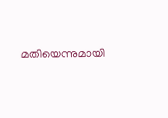മതിയെന്നുമായി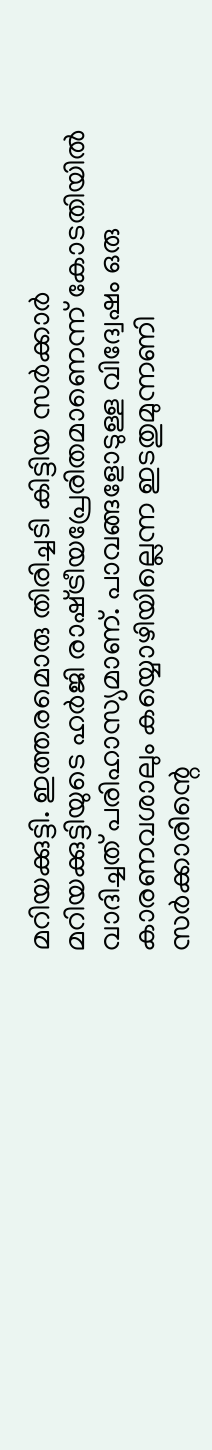മറിയക്കുട്ടി. ഇത്തരമൊരു തിരിച്ചടി കിട്ടിയ സര്‍ക്കാര്‍ മറിയക്കുട്ടിയുടെ ഹര്‍ജി രാഷ്‌ട്രീയപ്രേരിതമാണെന്ന് കോടതിയില്‍ വാദിച്ചത് പരിഹാസ്യമാണ്. പാവങ്ങളോടുള്ള വിദ്വേഷം ഒരു കാരണവശാലും കയ്യൊഴിയില്ലെന്ന ഇടതുമുന്നണി സര്‍ക്കാരിന്റെ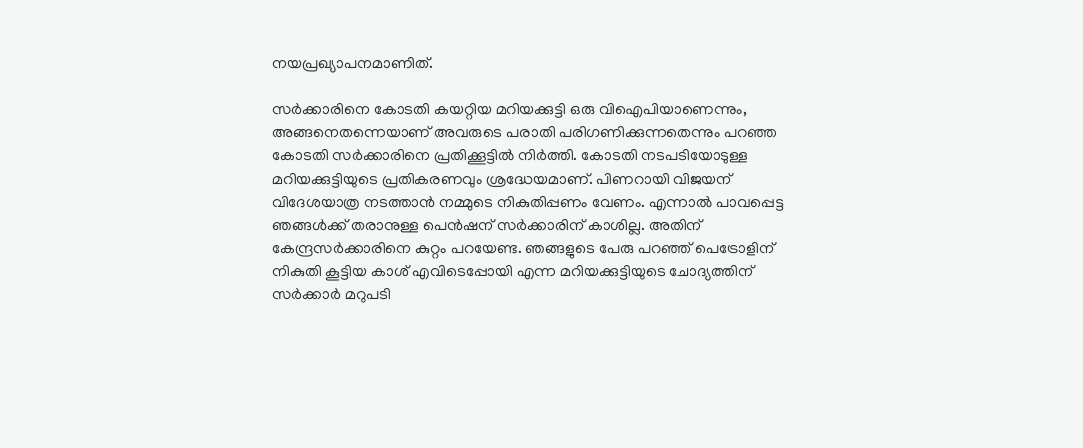നയപ്രഖ്യാപനമാണിത്.

സര്‍ക്കാരിനെ കോടതി കയറ്റിയ മറിയക്കുട്ടി ഒരു വിഐപിയാണെന്നും, അങ്ങനെതന്നെയാണ് അവരുടെ പരാതി പരിഗണിക്കുന്നതെന്നും പറഞ്ഞ കോടതി സര്‍ക്കാരിനെ പ്രതിക്കൂട്ടില്‍ നിര്‍ത്തി. കോടതി നടപടിയോടുള്ള മറിയക്കുട്ടിയുടെ പ്രതികരണവും ശ്രദ്ധേയമാണ്. പിണറായി വിജയന് വിദേശയാത്ര നടത്താന്‍ നമ്മുടെ നികുതിപ്പണം വേണം. എന്നാല്‍ പാവപ്പെട്ട ഞങ്ങള്‍ക്ക് തരാനുള്ള പെന്‍ഷന് സര്‍ക്കാരിന് കാശില്ല. അതിന് കേന്ദ്രസര്‍ക്കാരിനെ കുറ്റം പറയേണ്ട. ഞങ്ങളുടെ പേരു പറഞ്ഞ് പെട്രോളിന് നികുതി കൂട്ടിയ കാശ് എവിടെപ്പോയി എന്ന മറിയക്കുട്ടിയുടെ ചോദ്യത്തിന് സര്‍ക്കാര്‍ മറുപടി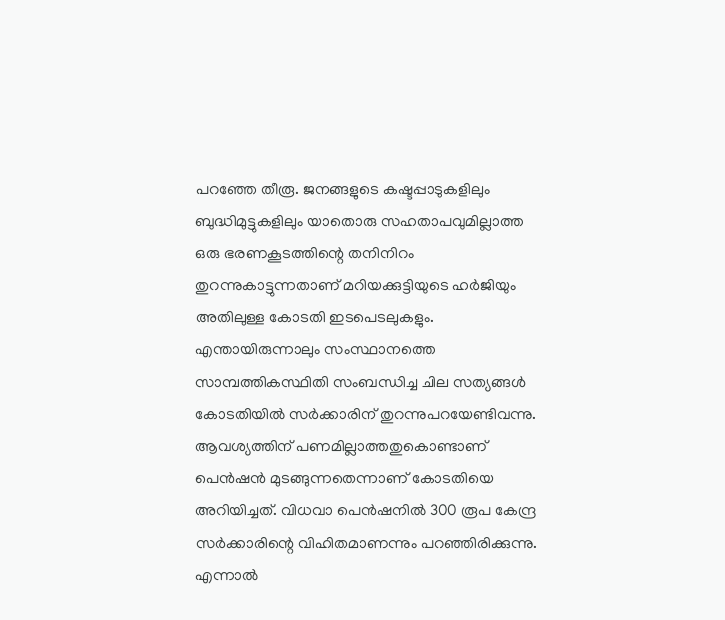പറഞ്ഞേ തീരൂ. ജനങ്ങളുടെ കഷ്ടപ്പാടുകളിലും ബുദ്ധിമുട്ടുകളിലും യാതൊരു സഹതാപവുമില്ലാത്ത ഒരു ഭരണകൂടത്തിന്റെ തനിനിറം തുറന്നുകാട്ടുന്നതാണ് മറിയക്കുട്ടിയുടെ ഹര്‍ജിയും അതിലുള്ള കോടതി ഇടപെടലുകളും. എന്തായിരുന്നാലും സംസ്ഥാനത്തെ സാമ്പത്തികസ്ഥിതി സംബന്ധിച്ച ചില സത്യങ്ങള്‍ കോടതിയില്‍ സര്‍ക്കാരിന് തുറന്നുപറയേണ്ടിവന്നു. ആവശ്യത്തിന് പണമില്ലാത്തതുകൊണ്ടാണ് പെന്‍ഷന്‍ മുടങ്ങുന്നതെന്നാണ് കോടതിയെ അറിയിച്ചത്. വിധവാ പെന്‍ഷനില്‍ 300 രൂപ കേന്ദ്ര സര്‍ക്കാരിന്റെ വിഹിതമാണന്നും പറഞ്ഞിരിക്കുന്നു. എന്നാല്‍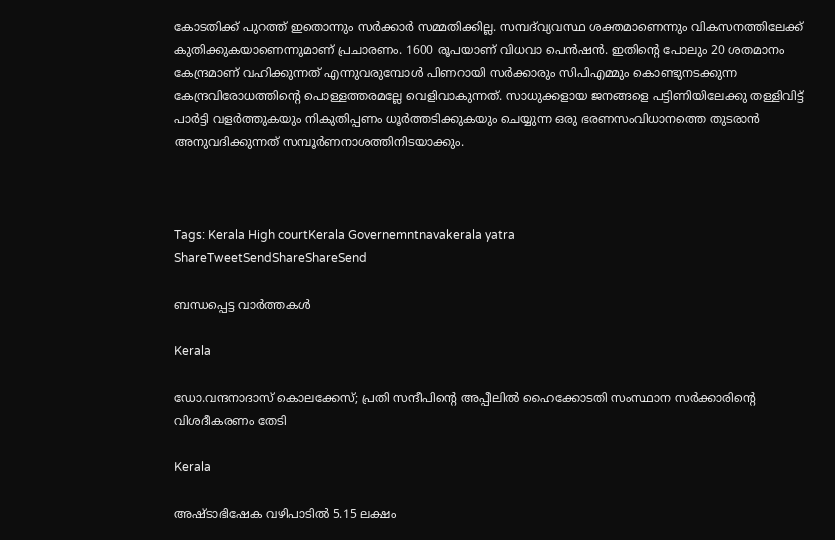കോടതിക്ക് പുറത്ത് ഇതൊന്നും സര്‍ക്കാര്‍ സമ്മതിക്കില്ല. സമ്പദ്‌വ്യവസ്ഥ ശക്തമാണെന്നും വികസനത്തിലേക്ക് കുതിക്കുകയാണെന്നുമാണ് പ്രചാരണം. 1600 രൂപയാണ് വിധവാ പെന്‍ഷന്‍. ഇതിന്റെ പോലും 20 ശതമാനം കേന്ദ്രമാണ് വഹിക്കുന്നത് എന്നുവരുമ്പോള്‍ പിണറായി സര്‍ക്കാരും സിപിഎമ്മും കൊണ്ടുനടക്കുന്ന കേന്ദ്രവിരോധത്തിന്റെ പൊള്ളത്തരമല്ലേ വെളിവാകുന്നത്. സാധുക്കളായ ജനങ്ങളെ പട്ടിണിയിലേക്കു തള്ളിവിട്ട് പാര്‍ട്ടി വളര്‍ത്തുകയും നികുതിപ്പണം ധൂര്‍ത്തടിക്കുകയും ചെയ്യുന്ന ഒരു ഭരണസംവിധാനത്തെ തുടരാന്‍ അനുവദിക്കുന്നത് സമ്പൂര്‍ണനാശത്തിനിടയാക്കും.



Tags: Kerala High courtKerala Governemntnavakerala yatra
ShareTweetSendShareShareSend

ബന്ധപ്പെട്ട വാര്‍ത്തകള്‍

Kerala

ഡോ.വന്ദനാദാസ് കൊലക്കേസ്; പ്രതി സന്ദീപിന്റെ അപ്പീലില്‍ ഹൈക്കോടതി സംസ്ഥാന സര്‍ക്കാരിന്റെ വിശദീകരണം തേടി

Kerala

അഷ്ടാഭിഷേക വഴിപാടിൽ 5.15 ലക്ഷം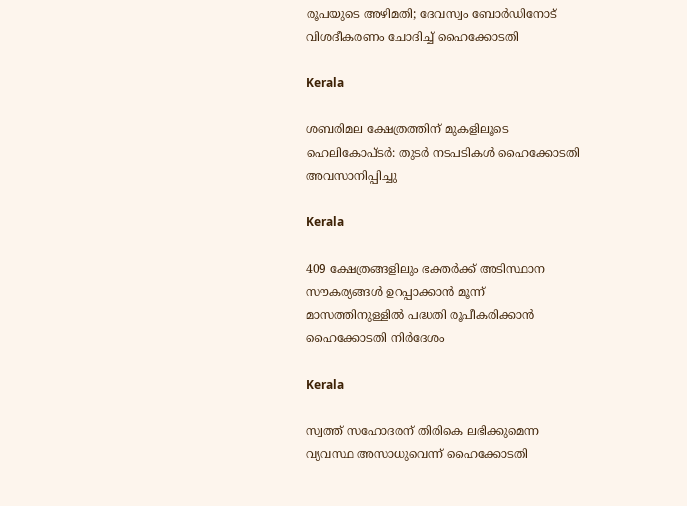രൂപയുടെ അഴിമതി; ദേവസ്വം ബോർഡിനോട് വിശദീകരണം ചോദിച്ച് ഹൈക്കോടതി

Kerala

ശബരിമല ക്ഷേത്രത്തിന് മുകളിലൂടെ ഹെലികോപ്ടര്‍: തുടര്‍ നടപടികള്‍ ഹൈക്കോടതി അവസാനിപ്പിച്ചു

Kerala

409 ക്ഷേത്രങ്ങളിലും ഭക്തര്‍ക്ക് അടിസ്ഥാന സൗകര്യങ്ങള്‍ ഉറപ്പാക്കാന്‍ മൂന്ന് മാസത്തിനുള്ളില്‍ പദ്ധതി രൂപീകരിക്കാന്‍ ഹൈക്കോടതി നിര്‍ദേശം

Kerala

സ്വത്ത് സഹോദരന് തിരികെ ലഭിക്കുമെന്ന വ്യവസ്ഥ അസാധുവെന്ന് ഹൈക്കോടതി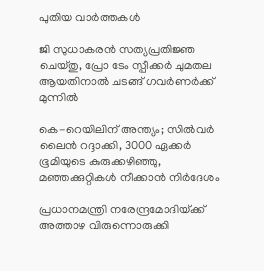പുതിയ വാര്‍ത്തകള്‍

ജി സുധാകരൻ സത്യപ്രതിജ്ഞ ചെയ്തു, പ്രോ ടേം സ്പീക്കർ ചുമതല ആയതിനാൽ ചടങ്ങ് ഗവർണർക്ക് മുന്നിൽ

കെ-റെയിലിന് അന്ത്യം; സിൽവർ ലൈൻ റദ്ദാക്കി, 3000 ഏക്കർ ഭൂമിയുടെ കുരുക്കഴിഞ്ഞു, മഞ്ഞക്കുറ്റികൾ നീക്കാൻ നിർദേശം

പ്രധാനമന്ത്രി നരേന്ദ്രമോദിയ്‌ക്ക് അത്താഴ വിരുന്നൊരുക്കി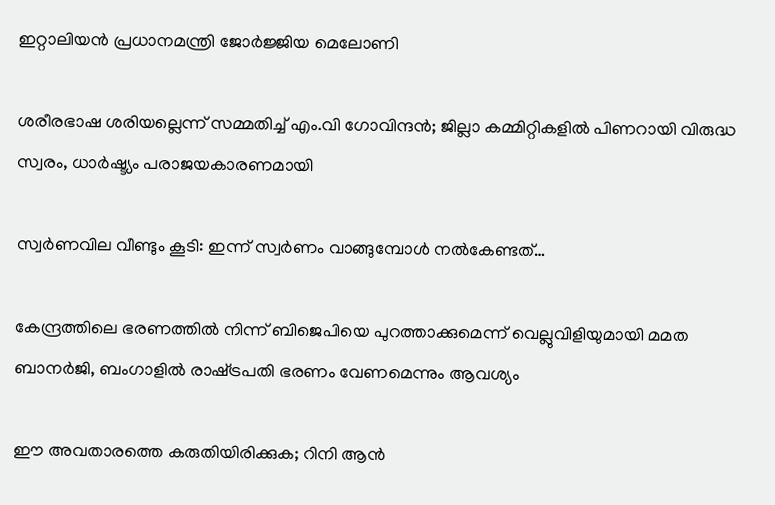ഇറ്റാലിയൻ പ്രധാനമന്ത്രി ജോർജ്ജിയ മെലോണി

ശരീരഭാഷ ശരിയല്ലെന്ന് സമ്മതിച്ച് എം.വി ഗോവിന്ദൻ; ജില്ലാ കമ്മിറ്റികളിൽ പിണറായി വിരുദ്ധ സ്വരം, ധാർഷ്ട്യം പരാജയകാരണമായി

സ്വർണവില വീണ്ടും കൂടി: ഇന്ന് സ്വർണം വാങ്ങുമ്പോൾ നൽകേണ്ടത്…

കേന്ദ്രത്തിലെ ഭരണത്തിൽ നിന്ന് ബിജെപിയെ പുറത്താക്കുമെന്ന് വെല്ലുവിളിയുമായി മമത ബാനർജി, ബംഗാളിൽ രാഷ്‌ട്രപതി ഭരണം വേണമെന്നും ആവശ്യം

ഈ അവതാരത്തെ കരുതിയിരിക്കുക; റിനി ആൻ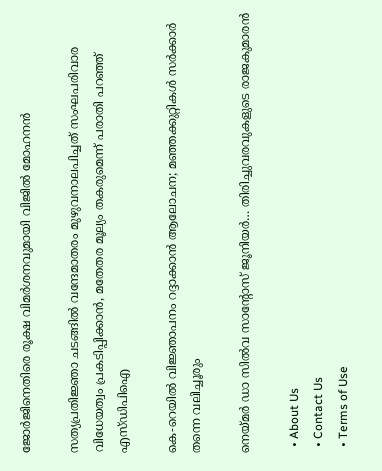ജോർജിനെതിരെ രൂക്ഷ വിമർശനവുമായി വിജിൽ മോഹനൻ

സത്യപ്രതിജ്ഞാ ചടങ്ങില്‍ വന്ദേമാതരം മുഴുവനാലപിച്ചത് സംഘപരിവാര വിധേയത്വം പ്രകടിപ്പിക്കാൻ, മതേതര മൂല്യം തകരുമെന്ന് പരാതി പറഞ്ഞ് എസ്ഡിപിഐ

കെ-റെയിൽ വിജ്ഞാപനം റദ്ദാക്കാൻ ആലോചന; മഞ്ഞക്കുറ്റികൾ സർക്കാർ തന്നെ വലിച്ചൂരും

നെയ്‌മര്‍ ഡാ സില്‍വ സാന്റോസ് ജൂനിയര്‍… തിരിച്ചുവരവുകളുടെ രാജകുമാരന്‍

  • About Us
  • Contact Us
  • Terms of Use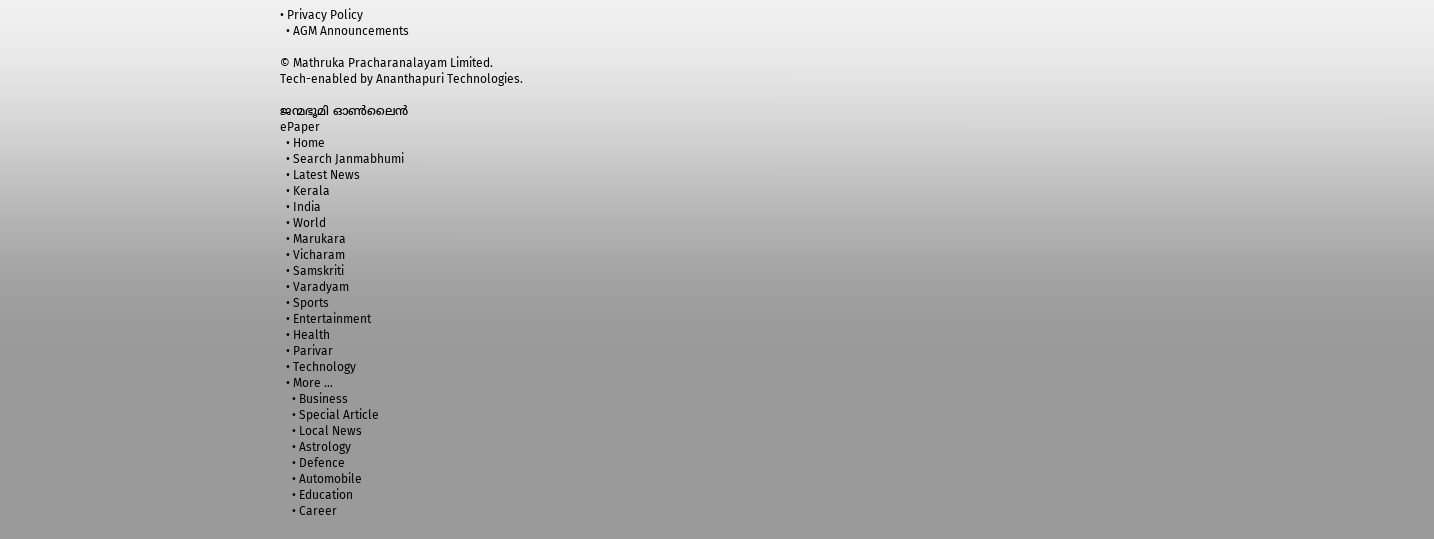• Privacy Policy
  • AGM Announcements

© Mathruka Pracharanalayam Limited.
Tech-enabled by Ananthapuri Technologies.

ജന്മഭൂമി ഓണ്‍ലൈന്‍
ePaper
  • Home
  • Search Janmabhumi
  • Latest News
  • Kerala
  • India
  • World
  • Marukara
  • Vicharam
  • Samskriti
  • Varadyam
  • Sports
  • Entertainment
  • Health
  • Parivar
  • Technology
  • More …
    • Business
    • Special Article
    • Local News
    • Astrology
    • Defence
    • Automobile
    • Education
    • Career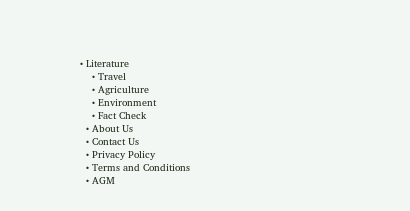• Literature
    • Travel
    • Agriculture
    • Environment
    • Fact Check
  • About Us
  • Contact Us
  • Privacy Policy
  • Terms and Conditions
  • AGM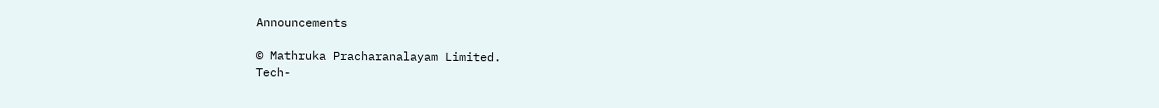Announcements

© Mathruka Pracharanalayam Limited.
Tech-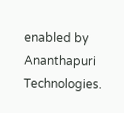enabled by Ananthapuri Technologies.